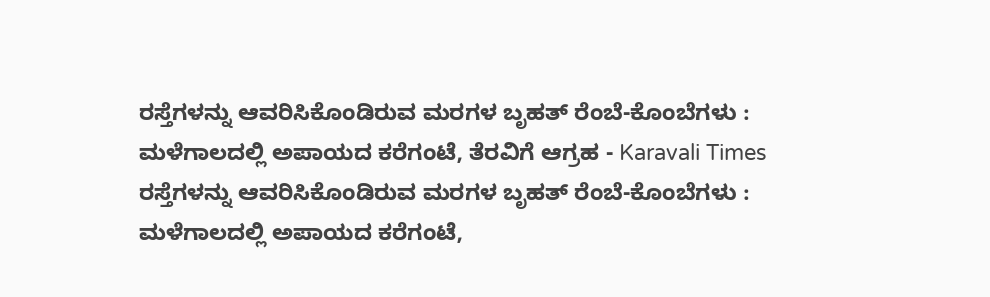ರಸ್ತೆಗಳನ್ನು ಆವರಿಸಿಕೊಂಡಿರುವ ಮರಗಳ ಬೃಹತ್ ರೆಂಬೆ-ಕೊಂಬೆಗಳು : ಮಳೆಗಾಲದಲ್ಲಿ ಅಪಾಯದ ಕರೆಗಂಟೆ, ತೆರವಿಗೆ ಆಗ್ರಹ - Karavali Times ರಸ್ತೆಗಳನ್ನು ಆವರಿಸಿಕೊಂಡಿರುವ ಮರಗಳ ಬೃಹತ್ ರೆಂಬೆ-ಕೊಂಬೆಗಳು : ಮಳೆಗಾಲದಲ್ಲಿ ಅಪಾಯದ ಕರೆಗಂಟೆ,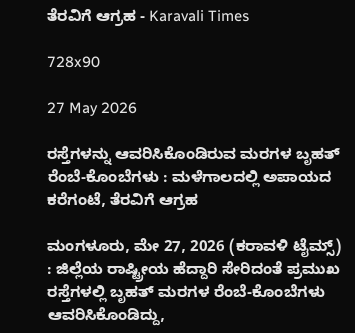ತೆರವಿಗೆ ಆಗ್ರಹ - Karavali Times

728x90

27 May 2026

ರಸ್ತೆಗಳನ್ನು ಆವರಿಸಿಕೊಂಡಿರುವ ಮರಗಳ ಬೃಹತ್ ರೆಂಬೆ-ಕೊಂಬೆಗಳು : ಮಳೆಗಾಲದಲ್ಲಿ ಅಪಾಯದ ಕರೆಗಂಟೆ, ತೆರವಿಗೆ ಆಗ್ರಹ

ಮಂಗಳೂರು, ಮೇ 27, 2026 (ಕರಾವಳಿ ಟೈಮ್ಸ್) : ಜಿಲ್ಲೆಯ ರಾಷ್ಟ್ರೀಯ ಹೆದ್ದಾರಿ ಸೇರಿದಂತೆ ಪ್ರಮುಖ ರಸ್ತೆಗಳಲ್ಲಿ ಬೃಹತ್ ಮರಗಳ ರೆಂಬೆ-ಕೊಂಬೆಗಳು ಆವರಿಸಿಕೊಂಡಿದ್ದು,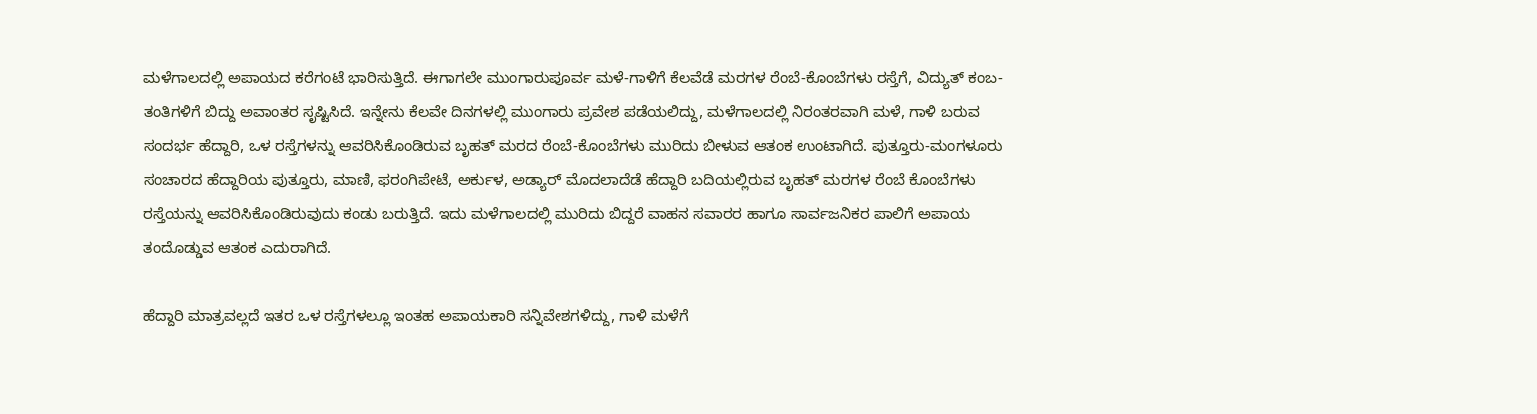ಮಳೆಗಾಲದಲ್ಲಿ ಅಪಾಯದ ಕರೆಗಂಟೆ ಭಾರಿಸುತ್ತಿದೆ. ಈಗಾಗಲೇ ಮುಂಗಾರುಪೂರ್ವ ಮಳೆ-ಗಾಳಿಗೆ ಕೆಲವೆಡೆ ಮರಗಳ ರೆಂಬೆ-ಕೊಂಬೆಗಳು ರಸ್ತೆಗೆ, ವಿದ್ಯುತ್ ಕಂಬ-ತಂತಿಗಳಿಗೆ ಬಿದ್ದು ಅವಾಂತರ ಸೃಷ್ಟಿಸಿದೆ. ಇನ್ನೇನು ಕೆಲವೇ ದಿನಗಳಲ್ಲಿ ಮುಂಗಾರು ಪ್ರವೇಶ ಪಡೆಯಲಿದ್ದು, ಮಳೆಗಾಲದಲ್ಲಿ ನಿರಂತರವಾಗಿ ಮಳೆ, ಗಾಳಿ ಬರುವ ಸಂದರ್ಭ ಹೆದ್ದಾರಿ, ಒಳ ರಸ್ತೆಗಳನ್ನು ಆವರಿಸಿಕೊಂಡಿರುವ ಬೃಹತ್ ಮರದ ರೆಂಬೆ-ಕೊಂಬೆಗಳು ಮುರಿದು ಬೀಳುವ ಆತಂಕ ಉಂಟಾಗಿದೆ. ಪುತ್ತೂರು-ಮಂಗಳೂರು ಸಂಚಾರದ ಹೆದ್ದಾರಿಯ ಪುತ್ತೂರು, ಮಾಣಿ, ಫರಂಗಿಪೇಟೆ, ಅರ್ಕುಳ, ಅಡ್ಯಾರ್ ಮೊದಲಾದೆಡೆ ಹೆದ್ದಾರಿ ಬದಿಯಲ್ಲಿರುವ ಬೃಹತ್ ಮರಗಳ ರೆಂಬೆ ಕೊಂಬೆಗಳು ರಸ್ತೆಯನ್ನು ಆವರಿಸಿಕೊಂಡಿರುವುದು ಕಂಡು ಬರುತ್ತಿದೆ. ಇದು ಮಳೆಗಾಲದಲ್ಲಿ ಮುರಿದು ಬಿದ್ದರೆ ವಾಹನ ಸವಾರರ ಹಾಗೂ ಸಾರ್ವಜನಿಕರ ಪಾಲಿಗೆ ಅಪಾಯ ತಂದೊಡ್ಡುವ ಆತಂಕ ಎದುರಾಗಿದೆ.

ಹೆದ್ದಾರಿ ಮಾತ್ರವಲ್ಲದೆ ಇತರ ಒಳ ರಸ್ತೆಗಳಲ್ಲೂ ಇಂತಹ ಅಪಾಯಕಾರಿ ಸನ್ನಿವೇಶಗಳಿದ್ದು, ಗಾಳಿ ಮಳೆಗೆ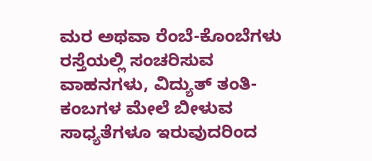ಮರ ಅಥವಾ ರೆಂಬೆ-ಕೊಂಬೆಗಳು ರಸ್ತೆಯಲ್ಲಿ ಸಂಚರಿಸುವ ವಾಹನಗಳು, ವಿದ್ಯುತ್ ತಂತಿ-ಕಂಬಗಳ ಮೇಲೆ ಬೀಳುವ ಸಾಧ್ಯತೆಗಳೂ ಇರುವುದರಿಂದ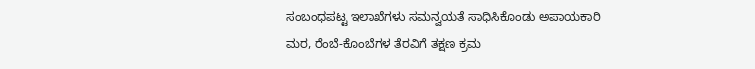ಸಂಬಂಧಪಟ್ಟ ಇಲಾಖೆಗಳು ಸಮನ್ವಯತೆ ಸಾಧಿಸಿಕೊಂಡು ಅಪಾಯಕಾರಿ ಮರ, ರೆಂಬೆ-ಕೊಂಬೆಗಳ ತೆರವಿಗೆ ತಕ್ಷಣ ಕ್ರಮ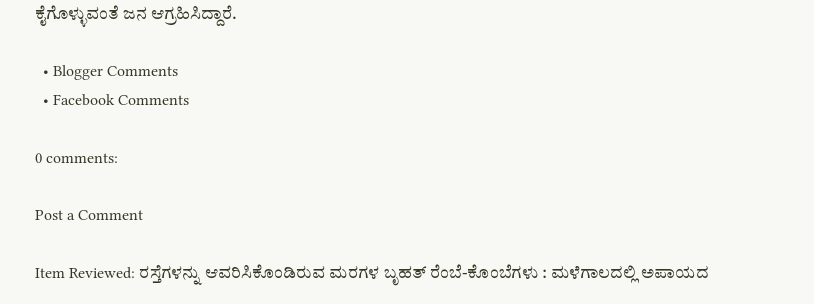ಕೈಗೊಳ್ಳುವಂತೆ ಜನ ಆಗ್ರಹಿಸಿದ್ದಾರೆ.

  • Blogger Comments
  • Facebook Comments

0 comments:

Post a Comment

Item Reviewed: ರಸ್ತೆಗಳನ್ನು ಆವರಿಸಿಕೊಂಡಿರುವ ಮರಗಳ ಬೃಹತ್ ರೆಂಬೆ-ಕೊಂಬೆಗಳು : ಮಳೆಗಾಲದಲ್ಲಿ ಅಪಾಯದ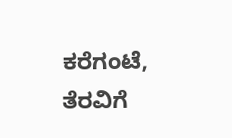ಕರೆಗಂಟೆ, ತೆರವಿಗೆ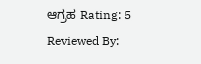ಆಗ್ರಹ Rating: 5 Reviewed By: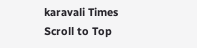karavali Times
Scroll to Top